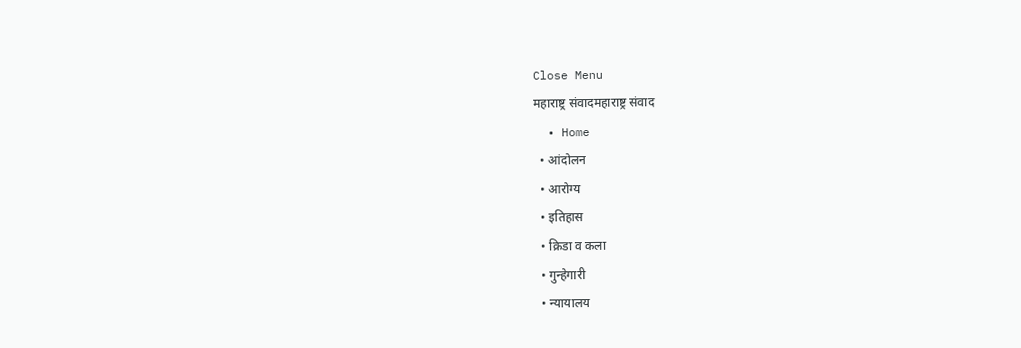Close Menu
महाराष्ट्र संवादमहाराष्ट्र संवाद
  • Home
  • आंदोलन
  • आरोग्य
  • इतिहास
  • क्रिडा व कला
  • गुन्हेगारी
  • न्यायालय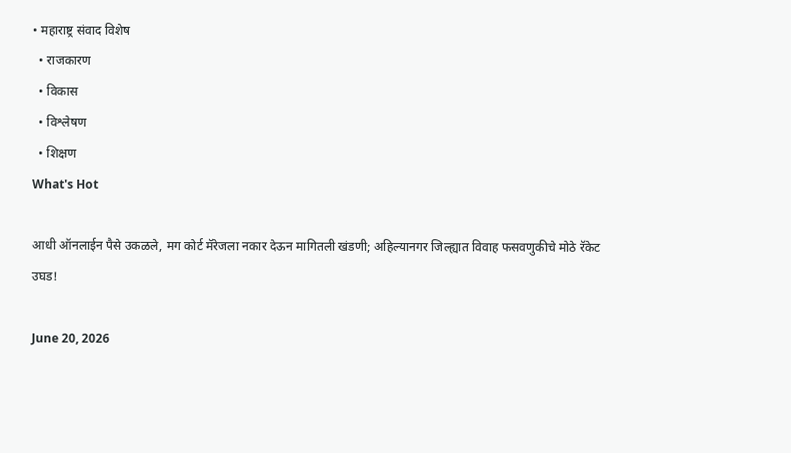• महाराष्ट्र संवाद विशेष
  • राजकारण
  • विकास
  • विश्लेषण
  • शिक्षण
What's Hot

आधी ऑनलाईन पैसे उकळले, मग कोर्ट मॅरेजला नकार देऊन मागितली खंडणी; अहिल्यानगर जिल्ह्यात विवाह फसवणुकीचे मोठे रॅकेट उघड!

June 20, 2026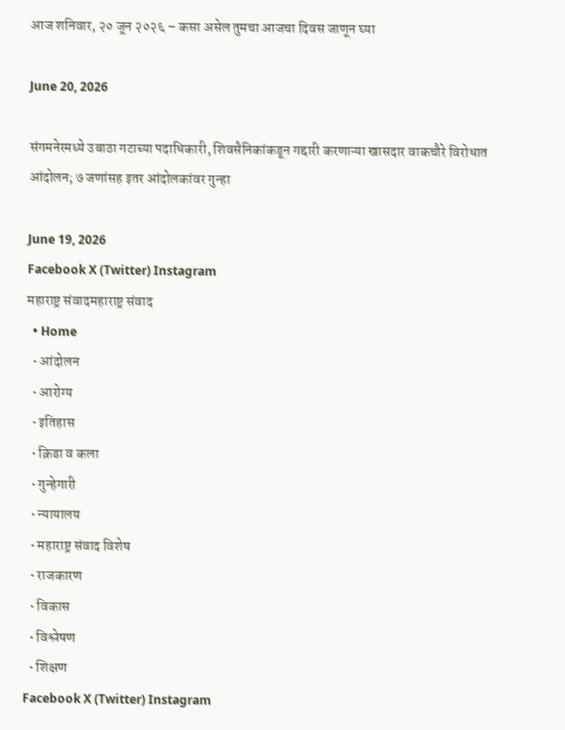आज शनिवार, २० जून २०२६ – कसा असेल तुमचा आजचा दिवस जाणून घ्या

June 20, 2026

संगमनेरमध्ये उबाठा गटाच्या पदाधिकारी, शिवसैनिकांकडून गद्दारी करणाऱ्या खासदार वाकचौरे विरोधात आंदोलन; ७ जणांसह इतर आंदोलकांवर गुन्हा

June 19, 2026
Facebook X (Twitter) Instagram
महाराष्ट्र संवादमहाराष्ट्र संवाद
  • Home
  • आंदोलन
  • आरोग्य
  • इतिहास
  • क्रिडा व कला
  • गुन्हेगारी
  • न्यायालय
  • महाराष्ट्र संवाद विशेष
  • राजकारण
  • विकास
  • विश्लेषण
  • शिक्षण
Facebook X (Twitter) Instagram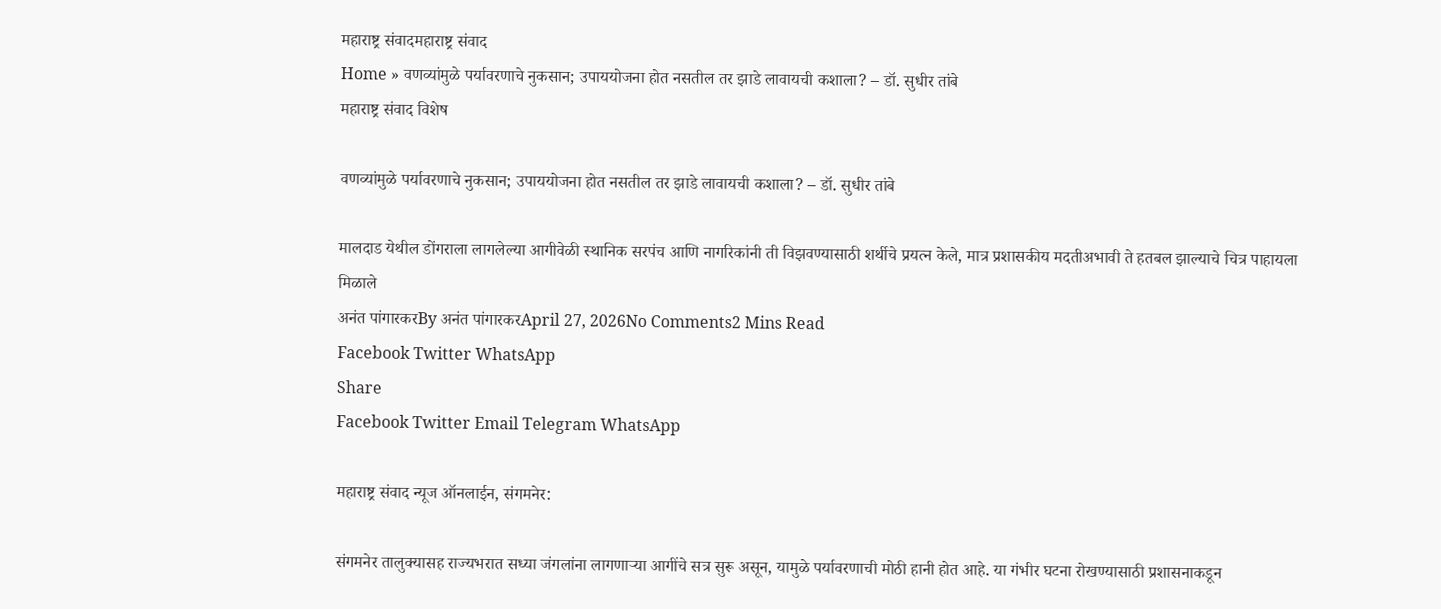महाराष्ट्र संवादमहाराष्ट्र संवाद
Home » वणव्यांमुळे पर्यावरणाचे नुकसान; उपाययोजना होत नसतील तर झाडे लावायची कशाला? – डॉ. सुधीर तांबे
महाराष्ट्र संवाद विशेष

वणव्यांमुळे पर्यावरणाचे नुकसान; उपाययोजना होत नसतील तर झाडे लावायची कशाला? – डॉ. सुधीर तांबे

मालदाड येथील डोंगराला लागलेल्या आगीवेळी स्थानिक सरपंच आणि नागरिकांनी ती विझवण्यासाठी शर्थीचे प्रयत्न केले, मात्र प्रशासकीय मदतीअभावी ते हतबल झाल्याचे चित्र पाहायला मिळाले
अनंत पांगारकरBy अनंत पांगारकरApril 27, 2026No Comments2 Mins Read
Facebook Twitter WhatsApp
Share
Facebook Twitter Email Telegram WhatsApp

महाराष्ट्र संवाद न्यूज ऑनलाईन, संगमनेर:

संगमनेर तालुक्यासह राज्यभरात सध्या जंगलांना लागणाऱ्या आगींचे सत्र सुरू असून, यामुळे पर्यावरणाची मोठी हानी होत आहे. या गंभीर घटना रोखण्यासाठी प्रशासनाकडून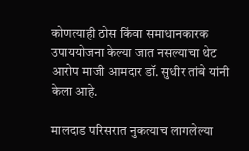कोणत्याही ठोस किंवा समाधानकारक उपाययोजना केल्या जात नसल्याचा थेट आरोप माजी आमदार डॉ. सुधीर तांबे यांनी केला आहे.

मालदाड परिसरात नुकत्याच लागलेल्या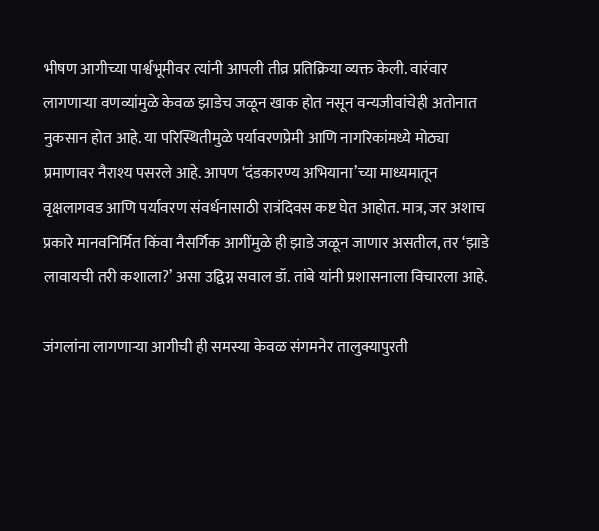भीषण आगीच्या पार्श्वभूमीवर त्यांनी आपली तीव्र प्रतिक्रिया व्यक्त केली. वारंवार लागणाऱ्या वणव्यांमुळे केवळ झाडेच जळून खाक होत नसून वन्यजीवांचेही अतोनात नुकसान होत आहे. या परिस्थितीमुळे पर्यावरणप्रेमी आणि नागरिकांमध्ये मोठ्या प्रमाणावर नैराश्य पसरले आहे. आपण ‘दंडकारण्य अभियाना’च्या माध्यमातून वृक्षलागवड आणि पर्यावरण संवर्धनासाठी रात्रंदिवस कष्ट घेत आहोत. मात्र, जर अशाच प्रकारे मानवनिर्मित किंवा नैसर्गिक आगींमुळे ही झाडे जळून जाणार असतील, तर ‘झाडे लावायची तरी कशाला?’ असा उद्विग्न सवाल डॉ. तांबे यांनी प्रशासनाला विचारला आहे.

जंगलांना लागणाऱ्या आगीची ही समस्या केवळ संगमनेर तालुक्यापुरती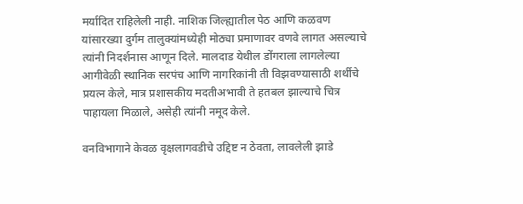मर्यादित राहिलेली नाही. नाशिक जिल्ह्यातील पेठ आणि कळवण यांसारख्या दुर्गम तालुक्यांमध्येही मोठ्या प्रमाणावर वणवे लागत असल्याचे त्यांनी निदर्शनास आणून दिले. मालदाड येथील डोंगराला लागलेल्या आगीवेळी स्थानिक सरपंच आणि नागरिकांनी ती विझवण्यासाठी शर्थीचे प्रयत्न केले, मात्र प्रशासकीय मदतीअभावी ते हतबल झाल्याचे चित्र पाहायला मिळाले, असेही त्यांनी नमूद केले.

वनविभागाने केवळ वृक्षलागवडीचे उद्दिष्ट न ठेवता, लावलेली झाडे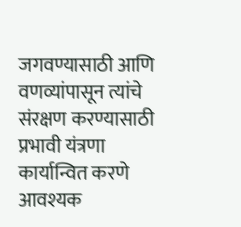जगवण्यासाठी आणि वणव्यांपासून त्यांचे संरक्षण करण्यासाठी प्रभावी यंत्रणा कार्यान्वित करणे आवश्यक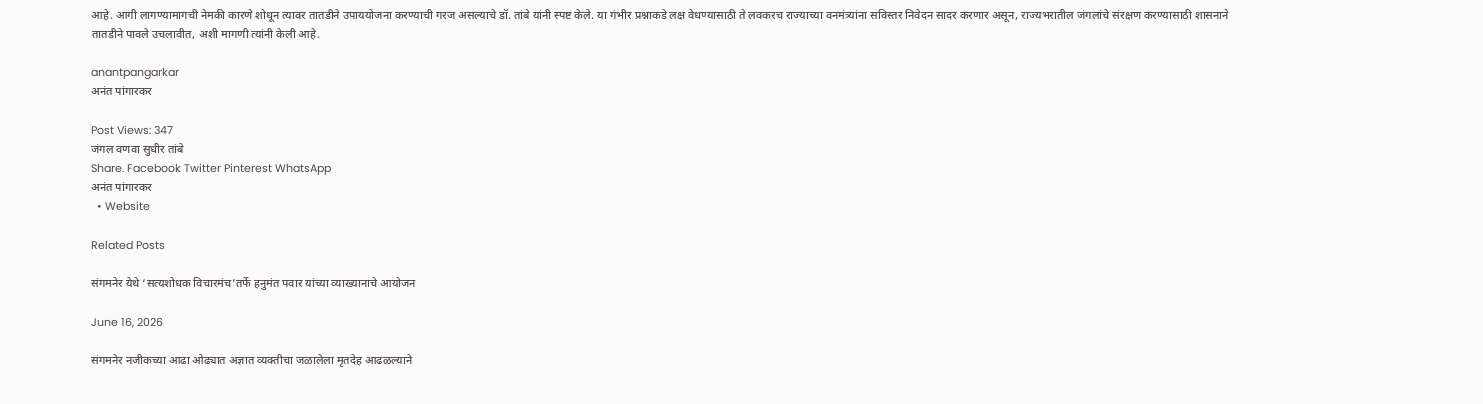आहे. आगी लागण्यामागची नेमकी कारणे शोधून त्यावर तातडीने उपाययोजना करण्याची गरज असल्याचे डॉ. तांबे यांनी स्पष्ट केले. या गंभीर प्रश्नाकडे लक्ष वेधण्यासाठी ते लवकरच राज्याच्या वनमंत्र्यांना सविस्तर निवेदन सादर करणार असून, राज्यभरातील जंगलांचे संरक्षण करण्यासाठी शासनाने तातडीने पावले उचलावीत, अशी मागणी त्यांनी केली आहे.

anantpangarkar
अनंत पांगारकर

Post Views: 347
जंगल वणवा सुधीर तांबे
Share. Facebook Twitter Pinterest WhatsApp
अनंत पांगारकर
  • Website

Related Posts

संगमनेर येथे ‘सत्यशोधक विचारमंच’तर्फे हनुमंत पवार यांच्या व्याख्यानाचे आयोजन

June 16, 2026

संगमनेर नजीकच्या आढा ओढ्यात अज्ञात व्यक्तीचा जळालेला मृतदेह आढळल्याने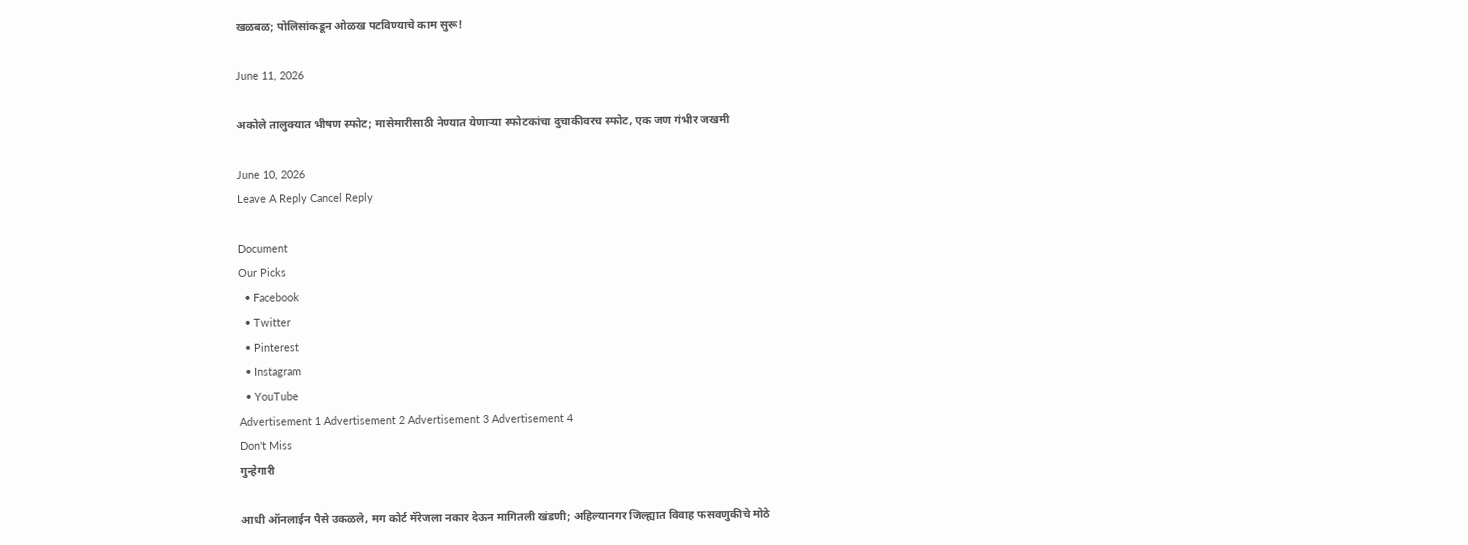खळबळ; पोलिसांकडून ओळख पटविण्याचे काम सुरू!

June 11, 2026

अकोले तालुक्यात भीषण स्फोट; मासेमारीसाठी नेण्यात येणाऱ्या स्फोटकांचा दुचाकीवरच स्फोट, एक जण गंभीर जखमी

June 10, 2026
Leave A Reply Cancel Reply

Document
Our Picks
  • Facebook
  • Twitter
  • Pinterest
  • Instagram
  • YouTube
Advertisement 1 Advertisement 2 Advertisement 3 Advertisement 4
Don't Miss
गुन्हेगारी

आधी ऑनलाईन पैसे उकळले, मग कोर्ट मॅरेजला नकार देऊन मागितली खंडणी; अहिल्यानगर जिल्ह्यात विवाह फसवणुकीचे मोठे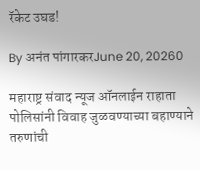रॅकेट उघड!

By अनंत पांगारकरJune 20, 20260

महाराष्ट्र संवाद न्यूज ऑनलाईन राहाता पोलिसांनी विवाह जुळवण्याच्या बहाण्याने तरुणांची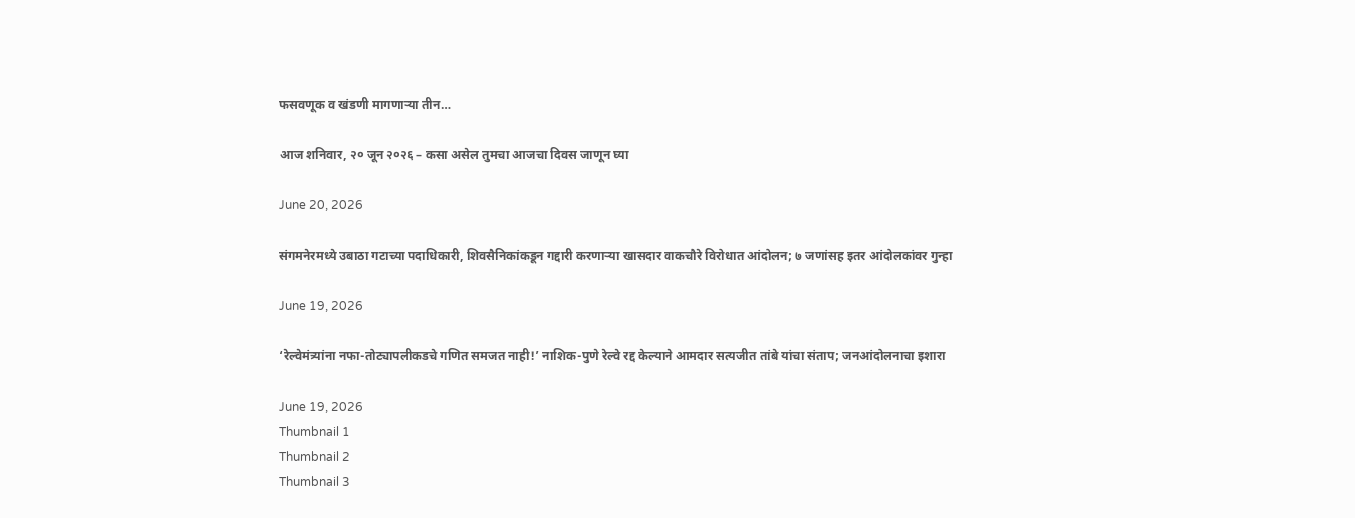फसवणूक व खंडणी मागणाऱ्या तीन…

आज शनिवार, २० जून २०२६ – कसा असेल तुमचा आजचा दिवस जाणून घ्या

June 20, 2026

संगमनेरमध्ये उबाठा गटाच्या पदाधिकारी, शिवसैनिकांकडून गद्दारी करणाऱ्या खासदार वाकचौरे विरोधात आंदोलन; ७ जणांसह इतर आंदोलकांवर गुन्हा

June 19, 2026

‘रेल्वेमंत्र्यांना नफा-तोट्यापलीकडचे गणित समजत नाही!’ नाशिक-पुणे रेल्वे रद्द केल्याने आमदार सत्यजीत तांबे यांचा संताप; जनआंदोलनाचा इशारा

June 19, 2026
Thumbnail 1
Thumbnail 2
Thumbnail 3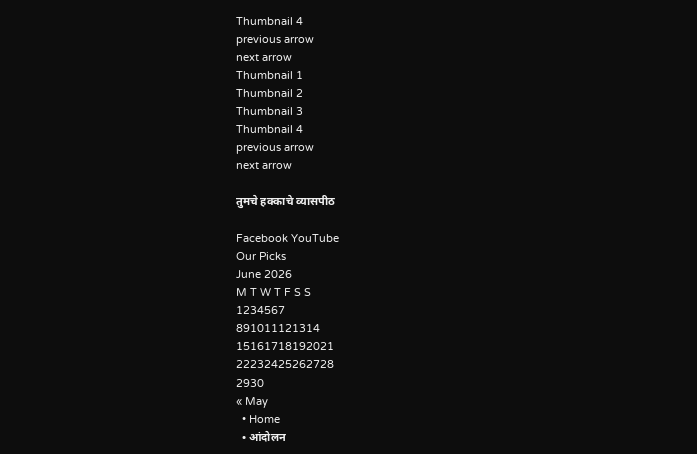Thumbnail 4
previous arrow
next arrow
Thumbnail 1
Thumbnail 2
Thumbnail 3
Thumbnail 4
previous arrow
next arrow

तुमचे हक्काचे व्यासपीठ

Facebook YouTube
Our Picks
June 2026
M T W T F S S
1234567
891011121314
15161718192021
22232425262728
2930
« May
  • Home
  • आंदोलन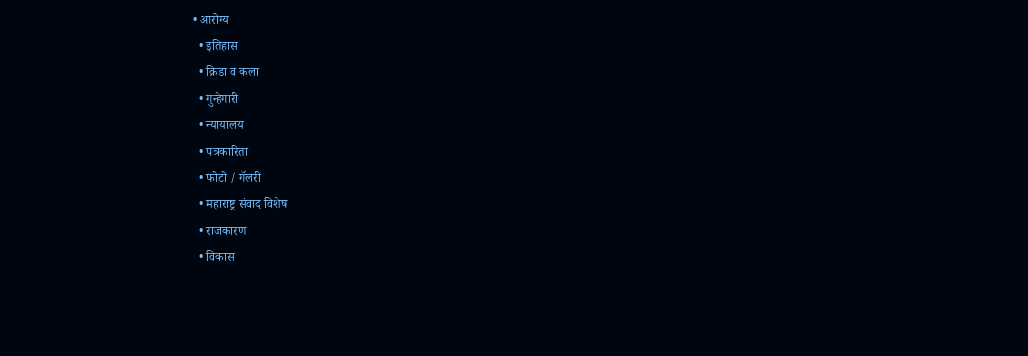• आरोग्य
  • इतिहास
  • क्रिडा व कला
  • गुन्हेगारी
  • न्यायालय
  • पत्रकारिता
  • फोटो / गॅलरी
  • महाराष्ट्र संवाद विशेष
  • राजकारण
  • विकास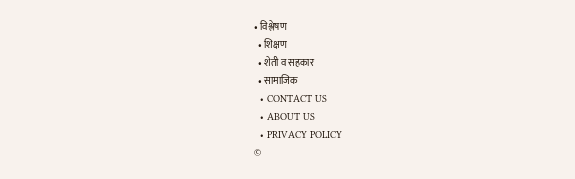• विश्लेषण
  • शिक्षण
  • शेती व सहकार
  • सामाजिक
  • CONTACT US
  • ABOUT US
  • PRIVACY POLICY
©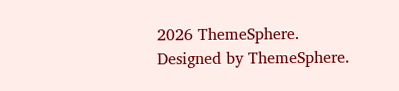2026 ThemeSphere. Designed by ThemeSphere.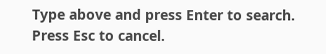Type above and press Enter to search. Press Esc to cancel.